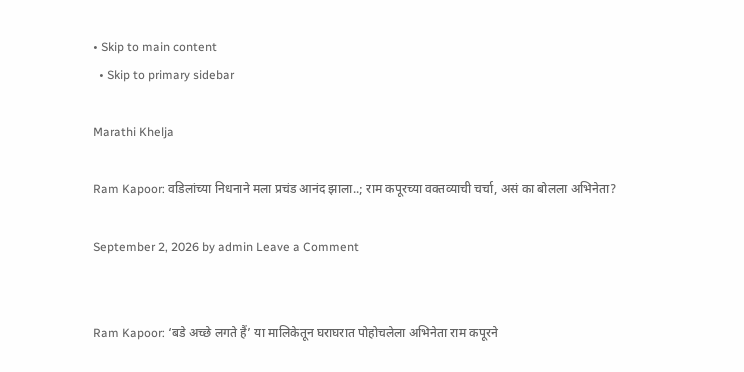• Skip to main content
  • Skip to primary sidebar

Marathi Khelja

Ram Kapoor: वडिलांच्या निधनाने मला प्रचंड आनंद झाला..; राम कपूरच्या वक्तव्याची चर्चा, असं का बोलला अभिनेता?

September 2, 2026 by admin Leave a Comment


Ram Kapoor: ‘बडे अच्छे लगते हैं’ या मालिकेतून घराघरात पोहोचलेला अभिनेता राम कपूरने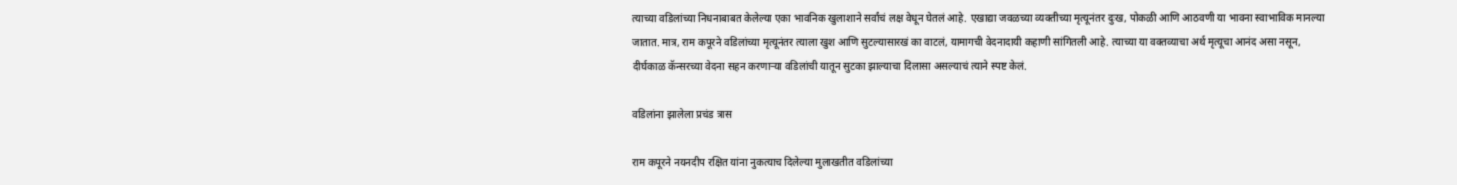त्याच्या वडिलांच्या निधनाबाबत केलेल्या एका भावनिक खुलाशाने सर्वांचं लक्ष वेधून घेतलं आहे. एखाद्या जवळच्या व्यक्तीच्या मृत्यूनंतर दुःख, पोकळी आणि आठवणी या भावना स्वाभाविक मानल्या जातात. मात्र, राम कपूरने वडिलांच्या मृत्यूनंतर त्याला खुश आणि सुटल्यासारखं का वाटलं, यामागची वेदनादायी कहाणी सांगितली आहे. त्याच्या या वक्तव्याचा अर्थ मृत्यूचा आनंद असा नसून, दीर्घकाळ कॅन्सरच्या वेदना सहन करणाऱ्या वडिलांची यातून सुटका झाल्याचा दिलासा असल्याचं त्याने स्पष्ट केलं.

वडिलांना झालेला प्रचंड त्रास

राम कपूरने नयनदीप रक्षित यांना नुकत्याच दिलेल्या मुलाखतीत वडिलांच्या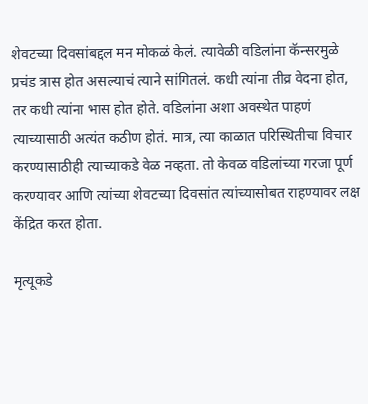शेवटच्या दिवसांबद्दल मन मोकळं केलं. त्यावेळी वडिलांना कॅन्सरमुळे प्रचंड त्रास होत असल्याचं त्याने सांगितलं. कधी त्यांना तीव्र वेदना होत, तर कधी त्यांना भास होत होते. वडिलांना अशा अवस्थेत पाहणं त्याच्यासाठी अत्यंत कठीण होतं. मात्र, त्या काळात परिस्थितीचा विचार करण्यासाठीही त्याच्याकडे वेळ नव्हता. तो केवळ वडिलांच्या गरजा पूर्ण करण्यावर आणि त्यांच्या शेवटच्या दिवसांत त्यांच्यासोबत राहण्यावर लक्ष केंद्रित करत होता.

मृत्यूकडे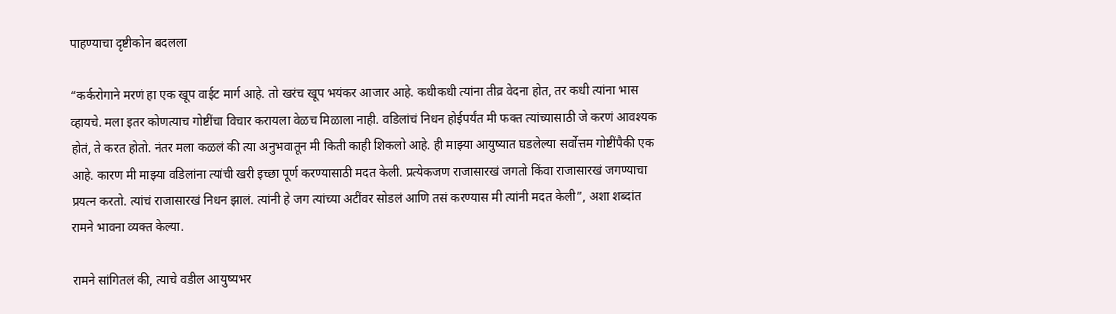पाहण्याचा दृष्टीकोन बदलला

“कर्करोगाने मरणं हा एक खूप वाईट मार्ग आहे. तो खरंच खूप भयंकर आजार आहे. कधीकधी त्यांना तीव्र वेदना होत, तर कधी त्यांना भास व्हायचे. मला इतर कोणत्याच गोष्टींचा विचार करायला वेळच मिळाला नाही. वडिलांचं निधन होईपर्यंत मी फक्त त्यांच्यासाठी जे करणं आवश्यक होतं, ते करत होतो. नंतर मला कळलं की त्या अनुभवातून मी किती काही शिकलो आहे. ही माझ्या आयुष्यात घडलेल्या सर्वोत्तम गोष्टींपैकी एक आहे. कारण मी माझ्या वडिलांना त्यांची खरी इच्छा पूर्ण करण्यासाठी मदत केली. प्रत्येकजण राजासारखं जगतो किंवा राजासारखं जगण्याचा प्रयत्न करतो. त्यांचं राजासारखं निधन झालं. त्यांनी हे जग त्यांच्या अटींवर सोडलं आणि तसं करण्यास मी त्यांनी मदत केली”, अशा शब्दांत रामने भावना व्यक्त केल्या.

रामने सांगितलं की, त्याचे वडील आयुष्यभर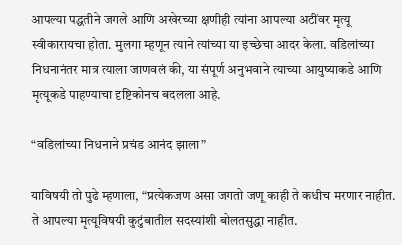आपल्या पद्धतीने जगले आणि अखेरच्या क्षणीही त्यांना आपल्या अटींवर मृत्यू स्वीकारायचा होता. मुलगा म्हणून त्याने त्यांच्या या इच्छेचा आदर केला. वडिलांच्या निधनानंतर मात्र त्याला जाणवलं की, या संपूर्ण अनुभवाने त्याच्या आयुष्याकडे आणि मृत्यूकडे पाहण्याचा दृष्टिकोनच बदलला आहे.

“वडिलांच्या निधनाने प्रचंड आनंद झाला”

याविषयी तो पुढे म्हणाला, “प्रत्येकजण असा जगतो जणू काही ते कधीच मरणार नाहीत. ते आपल्या मृत्यूविषयी कुटुंबातील सदस्यांशी बोलतसुद्धा नाहीत.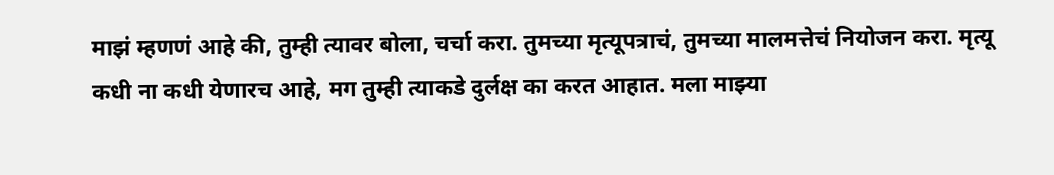माझं म्हणणं आहे की, तुम्ही त्यावर बोला, चर्चा करा. तुमच्या मृत्यूपत्राचं, तुमच्या मालमत्तेचं नियोजन करा. मृत्यू कधी ना कधी येणारच आहे, मग तुम्ही त्याकडे दुर्लक्ष का करत आहात. मला माझ्या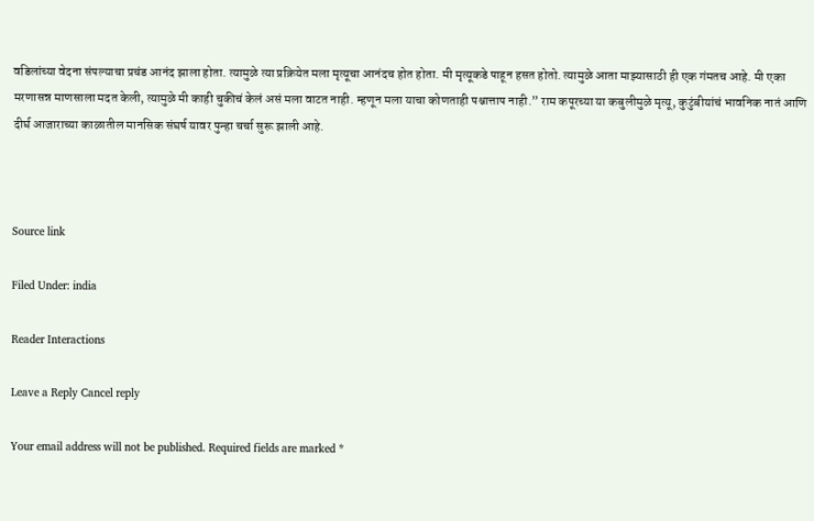वडिलांच्या वेदना संपल्याचा प्रचंड आनंद झाला होता. त्यामुळे त्या प्रक्रियेत मला मृत्यूचा आनंदच होत होता. मी मृत्यूकडे पाहून हसत होतो. त्यामुळे आता माझ्यासाठी ही एक गंमतच आहे. मी एका मरणासन्न माणसाला मदत केली, त्यामुळे मी काही चुकीचं केलं असं मला वाटत नाही. म्हणून मला याचा कोणताही पश्चात्ताप नाही.” राम कपूरच्या या कबुलीमुळे मृत्यू, कुटुंबीयांचं भावनिक नातं आणि दीर्घ आजाराच्या काळातील मानसिक संघर्ष यावर पुन्हा चर्चा सुरू झाली आहे.



Source link

Filed Under: india

Reader Interactions

Leave a Reply Cancel reply

Your email address will not be published. Required fields are marked *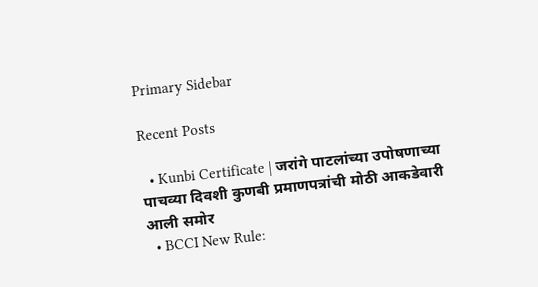Primary Sidebar

Recent Posts

  • Kunbi Certificate | जरांगे पाटलांच्या उपोषणाच्या पाचव्या दिवशी कुणबी प्रमाणपत्रांची मोठी आकडेवारी आली समोर
  • BCCI New Rule: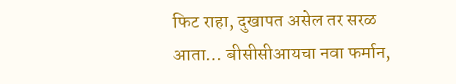फिट राहा, दुखापत असेल तर सरळ आता… बीसीसीआयचा नवा फर्मान,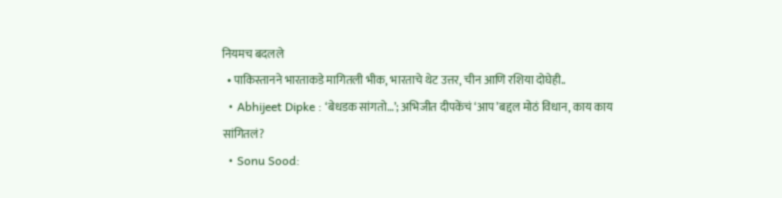नियमच बदलले
  • पाकिस्तानने भारताकडे मागितली भीक, भारताचे थेट उत्तर, चीन आणि रशिया दोघेही..
  • Abhijeet Dipke : ‘बेधडक सांगतो…’; अभिजीत दीपकेंचं ‘आप’बद्दल मोठं विधान, काय काय सांगितलं?
  • Sonu Sood: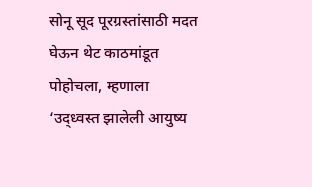सोनू सूद पूरग्रस्तांसाठी मदत घेऊन थेट काठमांडूत पोहोचला, म्हणाला ‘उद्ध्वस्त झालेली आयुष्य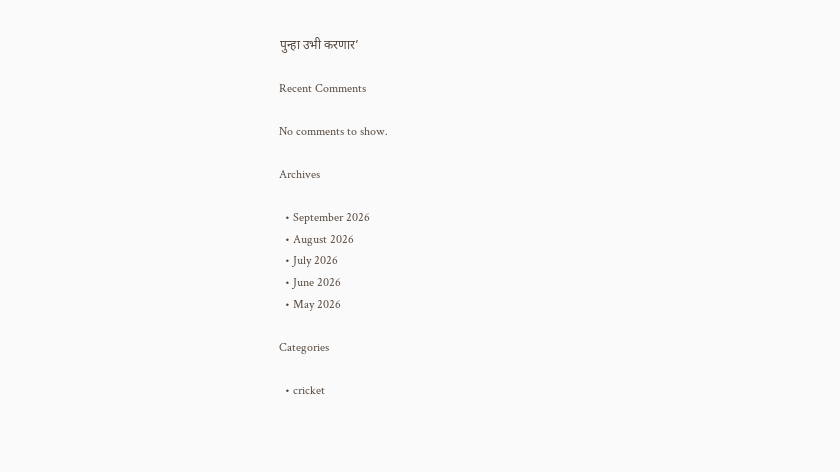पुन्हा उभी करणार’

Recent Comments

No comments to show.

Archives

  • September 2026
  • August 2026
  • July 2026
  • June 2026
  • May 2026

Categories

  • cricket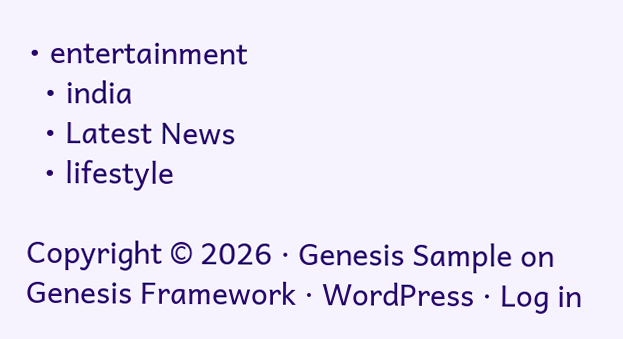• entertainment
  • india
  • Latest News
  • lifestyle

Copyright © 2026 · Genesis Sample on Genesis Framework · WordPress · Log in